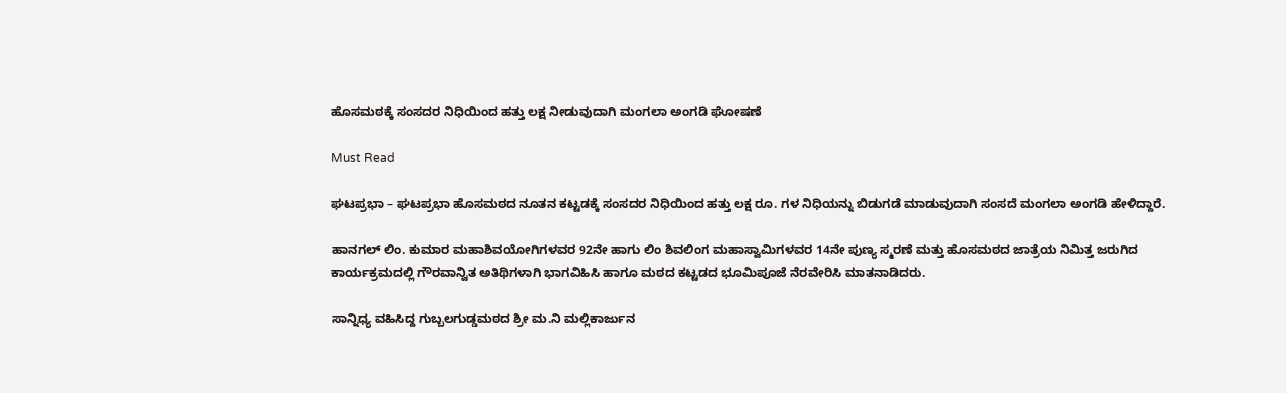ಹೊಸಮಠಕ್ಕೆ ಸಂಸದರ ನಿಧಿಯಿಂದ ಹತ್ತು ಲಕ್ಷ ನೀಡುವುದಾಗಿ ಮಂಗಲಾ ಅಂಗಡಿ ಘೋಷಣೆ

Must Read

ಘಟಪ್ರಭಾ – ಘಟಪ್ರಭಾ ಹೊಸಮಠದ ನೂತನ ಕಟ್ಟಡಕ್ಕೆ ಸಂಸದರ ನಿಧಿಯಿಂದ ಹತ್ತು ಲಕ್ಷ ರೂ. ಗಳ ನಿಧಿಯನ್ನು ಬಿಡುಗಡೆ ಮಾಡುವುದಾಗಿ ಸಂಸದೆ ಮಂಗಲಾ ಅಂಗಡಿ ಹೇಳಿದ್ದಾರೆ.

ಹಾನಗಲ್ ಲಿಂ. ಕುಮಾರ ಮಹಾಶಿವಯೋಗಿಗಳವರ 92ನೇ ಹಾಗು ಲಿಂ ಶಿವಲಿಂಗ ಮಹಾಸ್ವಾಮಿಗಳವರ 14ನೇ ಪುಣ್ಯ ಸ್ಮರಣೆ ಮತ್ತು ಹೊಸಮಠದ ಜಾತ್ರೆಯ ನಿಮಿತ್ತ ಜರುಗಿದ ಕಾರ್ಯಕ್ರಮದಲ್ಲಿ ಗೌರವಾನ್ವಿತ ಅತಿಥಿಗಳಾಗಿ ಭಾಗವಿಹಿಸಿ ಹಾಗೂ ಮಠದ ಕಟ್ಟಡದ ಭೂಮಿಪೂಜೆ ನೆರವೇರಿಸಿ ಮಾತನಾಡಿದರು.

ಸಾನ್ನಿಧ್ಯ ವಹಿಸಿದ್ದ ಗುಬ್ಬಲಗುಡ್ಡಮಠದ ಶ್ರೀ ಮ.ನಿ ಮಲ್ಲಿಕಾರ್ಜುನ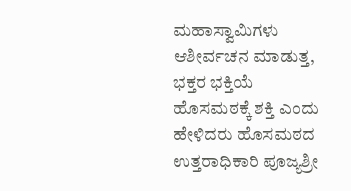ಮಹಾಸ್ವಾಮಿಗಳು ಆಶೀರ್ವಚನ ಮಾಡುತ್ತ, ಭಕ್ತರ ಭಕ್ತಿಯೆ ಹೊಸಮಠಕ್ಕೆ ಶಕ್ತಿ ಎಂದು ಹೇಳಿದರು ಹೊಸಮಠದ ಉತ್ತರಾಧಿಕಾರಿ ಪೂಜ್ಯಶ್ರೀ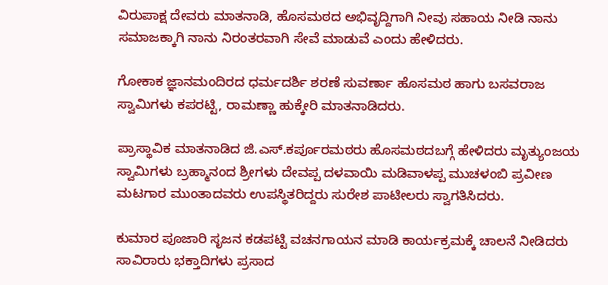ವಿರುಪಾಕ್ಷ ದೇವರು ಮಾತನಾಡಿ, ಹೊಸಮಠದ ಅಭಿವೃದ್ದಿಗಾಗಿ ನೀವು ಸಹಾಯ ನೀಡಿ ನಾನು ಸಮಾಜಕ್ಕಾಗಿ ನಾನು ನಿರಂತರವಾಗಿ ಸೇವೆ ಮಾಡುವೆ ಎಂದು ಹೇಳಿದರು.

ಗೋಕಾಕ ಜ್ಞಾನಮಂದಿರದ ಧರ್ಮದರ್ಶಿ ಶರಣೆ ಸುವರ್ಣಾ ಹೊಸಮಠ ಹಾಗು ಬಸವರಾಜ ಸ್ವಾಮಿಗಳು ಕಪರಟ್ಟಿ, ರಾಮಣ್ಣಾ ಹುಕ್ಕೇರಿ ಮಾತನಾಡಿದರು.

ಪ್ರಾಸ್ಥಾವಿಕ ಮಾತನಾಡಿದ ಜಿ.ಎಸ್.ಕರ್ಪೂರಮಠರು ಹೊಸಮಠದಬಗ್ಗೆ ಹೇಳಿದರು ಮೃತ್ಯುಂಜಯ ಸ್ವಾಮಿಗಳು ಬ್ರಹ್ಮಾನಂದ ಶ್ರೀಗಳು ದೇವಪ್ಪ ದಳವಾಯಿ ಮಡಿವಾಳಪ್ಪ ಮುಚಳಂಬಿ ಪ್ರವೀಣ ಮಟಗಾರ ಮುಂತಾದವರು ಉಪಸ್ಥಿತರಿದ್ದರು ಸುರೇಶ ಪಾಟೀಲರು ಸ್ವಾಗತಿಸಿದರು.

ಕುಮಾರ ಪೂಜಾರಿ ಸೃಜನ ಕಡಪಟ್ಟಿ ವಚನಗಾಯನ ಮಾಡಿ ಕಾರ್ಯಕ್ರಮಕ್ಕೆ ಚಾಲನೆ ನೀಡಿದರು ಸಾವಿರಾರು ಭಕ್ತಾದಿಗಳು ಪ್ರಸಾದ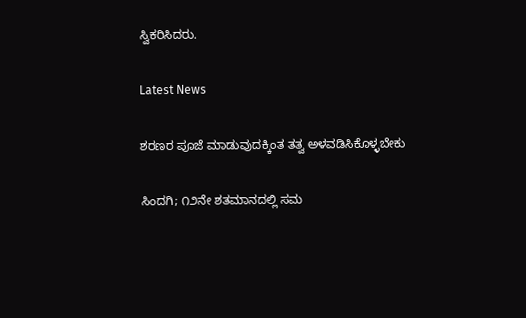ಸ್ವಿಕರಿಸಿದರು.

Latest News

ಶರಣರ ಪೂಜೆ ಮಾಡುವುದಕ್ಕಿಂತ ತತ್ವ ಅಳವಡಿಸಿಕೊಳ್ಳಬೇಕು

ಸಿಂದಗಿ; ೧೨ನೇ ಶತಮಾನದಲ್ಲಿ ಸಮ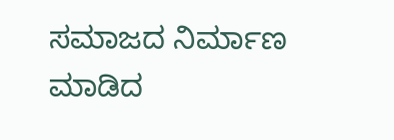ಸಮಾಜದ ನಿರ್ಮಾಣ ಮಾಡಿದ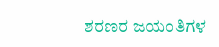ಶರಣರ ಜಯಂತಿಗಳ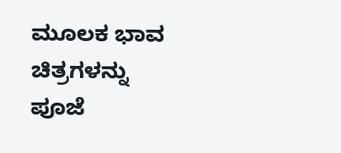ಮೂಲಕ ಭಾವ ಚಿತ್ರಗಳನ್ನು ಪೂಜೆ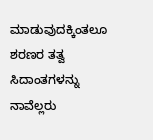ಮಾಡುವುದಕ್ಕಿಂತಲೂ ಶರಣರ ತತ್ವ ಸಿದಾಂತಗಳನ್ನು ನಾವೆಲ್ಲರು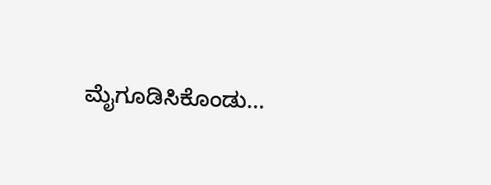ಮೈಗೂಡಿಸಿಕೊಂಡು...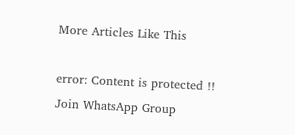More Articles Like This

error: Content is protected !!
Join WhatsApp Group